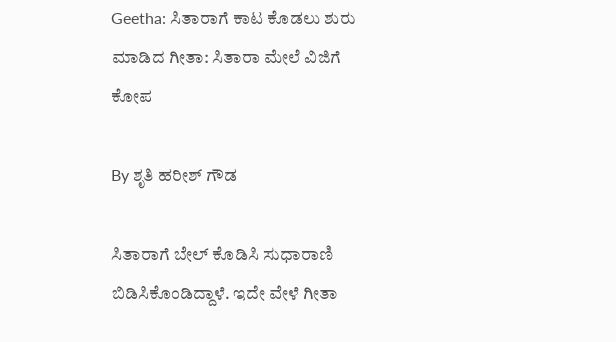Geetha: ಸಿತಾರಾಗೆ ಕಾಟ ಕೊಡಲು ಶುರು ಮಾಡಿದ ಗೀತಾ: ಸಿತಾರಾ ಮೇಲೆ ವಿಜಿಗೆ ಕೋಪ

By ಶೃತಿ ಹರೀಶ್ ಗೌಡ

ಸಿತಾರಾಗೆ ಬೇಲ್ ಕೊಡಿಸಿ ಸುಧಾರಾಣಿ ಬಿಡಿಸಿಕೊಂಡಿದ್ದಾಳೆ. ಇದೇ ವೇಳೆ ಗೀತಾ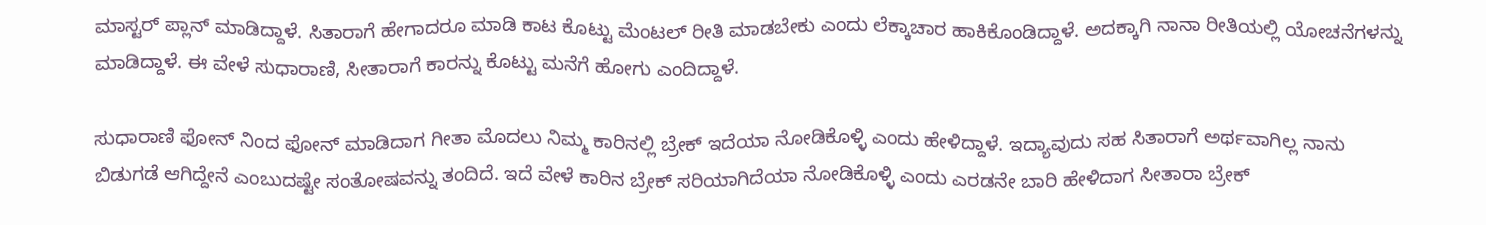ಮಾಸ್ಟರ್ ಪ್ಲಾನ್ ಮಾಡಿದ್ದಾಳೆ. ಸಿತಾರಾಗೆ ಹೇಗಾದರೂ ಮಾಡಿ ಕಾಟ ಕೊಟ್ಟು ಮೆಂಟಲ್ ರೀತಿ ಮಾಡಬೇಕು ಎಂದು ಲೆಕ್ಕಾಚಾರ ಹಾಕಿಕೊಂಡಿದ್ದಾಳೆ. ಅದಕ್ಕಾಗಿ ನಾನಾ ರೀತಿಯಲ್ಲಿ ಯೋಚನೆಗಳನ್ನು ಮಾಡಿದ್ದಾಳೆ. ಈ ವೇಳೆ ಸುಧಾರಾಣಿ, ಸೀತಾರಾಗೆ ಕಾರನ್ನು ಕೊಟ್ಟು ಮನೆಗೆ ಹೋಗು ಎಂದಿದ್ದಾಳೆ.

ಸುಧಾರಾಣಿ ಫೋನ್ ನಿಂದ ಫೋನ್ ಮಾಡಿದಾಗ ಗೀತಾ ಮೊದಲು ನಿಮ್ಮ ಕಾರಿನಲ್ಲಿ ಬ್ರೇಕ್ ಇದೆಯಾ ನೋಡಿಕೊಳ್ಳಿ ಎಂದು ಹೇಳಿದ್ದಾಳೆ. ಇದ್ಯಾವುದು ಸಹ ಸಿತಾರಾಗೆ ಅರ್ಥವಾಗಿಲ್ಲ ನಾನು ಬಿಡುಗಡೆ ಆಗಿದ್ದೇನೆ ಎಂಬುದಷ್ಟೇ ಸಂತೋಷವನ್ನು ತಂದಿದೆ. ಇದೆ ವೇಳೆ ಕಾರಿನ ಬ್ರೇಕ್ ಸರಿಯಾಗಿದೆಯಾ ನೋಡಿಕೊಳ್ಳಿ ಎಂದು ಎರಡನೇ ಬಾರಿ ಹೇಳಿದಾಗ ಸೀತಾರಾ ಬ್ರೇಕ್‌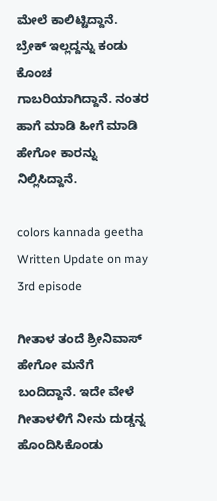ಮೇಲೆ ಕಾಲಿಟ್ಟಿದ್ದಾನೆ. ಬ್ರೇಕ್ ಇಲ್ಲದ್ದನ್ನು ಕಂಡು ಕೊಂಚ ಗಾಬರಿಯಾಗಿದ್ದಾನೆ. ನಂತರ ಹಾಗೆ ಮಾಡಿ ಹೀಗೆ ಮಾಡಿ ಹೇಗೋ ಕಾರನ್ನು ನಿಲ್ಲಿಸಿದ್ದಾನೆ.

colors kannada geetha Written Update on may 3rd episode

ಗೀತಾಳ ತಂದೆ ಶ್ರೀನಿವಾಸ್ ಹೇಗೋ ಮನೆಗೆ ಬಂದಿದ್ದಾನೆ. ಇದೇ ವೇಳೆ ಗೀತಾಳಳಿಗೆ ನೀನು ದುಡ್ಡನ್ನ ಹೊಂದಿಸಿಕೊಂಡು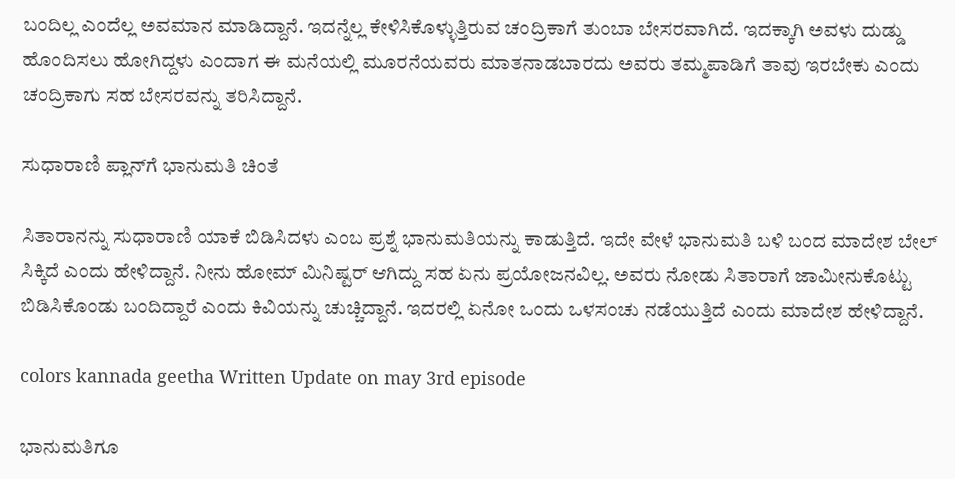ಬಂದಿಲ್ಲ ಎಂದೆಲ್ಲ ಅವಮಾನ ಮಾಡಿದ್ದಾನೆ. ಇದನ್ನೆಲ್ಲ ಕೇಳಿಸಿಕೊಳ್ಳುತ್ತಿರುವ ಚಂದ್ರಿಕಾಗೆ ತುಂಬಾ ಬೇಸರವಾಗಿದೆ. ಇದಕ್ಕಾಗಿ ಅವಳು ದುಡ್ಡು ಹೊಂದಿಸಲು ಹೋಗಿದ್ದಳು ಎಂದಾಗ ಈ ಮನೆಯಲ್ಲಿ ಮೂರನೆಯವರು ಮಾತನಾಡಬಾರದು ಅವರು ತಮ್ಮಪಾಡಿಗೆ ತಾವು ಇರಬೇಕು ಎಂದು ಚಂದ್ರಿಕಾಗು ಸಹ ಬೇಸರವನ್ನು ತರಿಸಿದ್ದಾನೆ.

ಸುಧಾರಾಣಿ ಪ್ಲಾನ್‌ಗೆ ಭಾನುಮತಿ ಚಿಂತೆ

ಸಿತಾರಾನನ್ನು ಸುಧಾರಾಣಿ ಯಾಕೆ ಬಿಡಿಸಿದಳು ಎಂಬ ಪ್ರಶ್ನೆ ಭಾನುಮತಿಯನ್ನು ಕಾಡುತ್ತಿದೆ. ಇದೇ ವೇಳೆ ಭಾನುಮತಿ ಬಳಿ ಬಂದ ಮಾದೇಶ ಬೇಲ್ ಸಿಕ್ಕಿದೆ ಎಂದು ಹೇಳಿದ್ದಾನೆ. ನೀನು ಹೋಮ್ ಮಿನಿಷ್ಟರ್‌ ಆಗಿದ್ದು ಸಹ ಏನು ಪ್ರಯೋಜನವಿಲ್ಲ. ಅವರು ನೋಡು ಸಿತಾರಾಗೆ ಜಾಮೀನುಕೊಟ್ಟು ಬಿಡಿಸಿಕೊಂಡು ಬಂದಿದ್ದಾರೆ ಎಂದು ಕಿವಿಯನ್ನು ಚುಚ್ಚಿದ್ದಾನೆ. ಇದರಲ್ಲಿ ಏನೋ ಒಂದು ಒಳಸಂಚು ನಡೆಯುತ್ತಿದೆ ಎಂದು ಮಾದೇಶ ಹೇಳಿದ್ದಾನೆ.

colors kannada geetha Written Update on may 3rd episode

ಭಾನುಮತಿಗೂ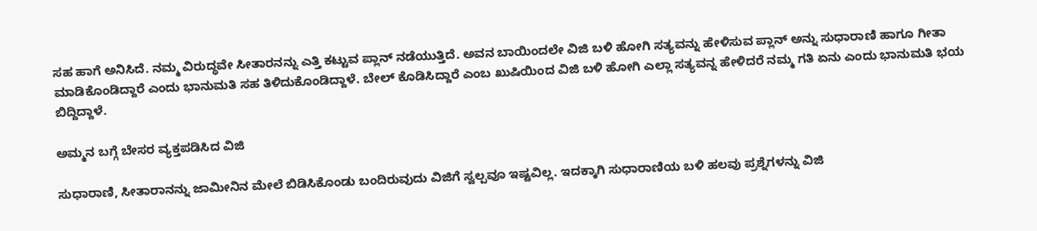ಸಹ ಹಾಗೆ ಅನಿಸಿದೆ. ನಮ್ಮ ವಿರುದ್ಧವೇ ಸೀತಾರನನ್ನು ಎತ್ತಿ ಕಟ್ಟುವ ಪ್ಲಾನ್ ನಡೆಯುತ್ತಿದೆ. ಅವನ ಬಾಯಿಂದಲೇ ವಿಜಿ ಬಳಿ ಹೋಗಿ ಸತ್ಯವನ್ನು ಹೇಳಿಸುವ ಪ್ಲಾನ್ ಅನ್ನು ಸುಧಾರಾಣಿ ಹಾಗೂ ಗೀತಾ ಮಾಡಿಕೊಂಡಿದ್ದಾರೆ ಎಂದು ಭಾನುಮತಿ ಸಹ ತಿಳಿದುಕೊಂಡಿದ್ದಾಳೆ. ಬೇಲ್ ಕೊಡಿಸಿದ್ದಾರೆ ಎಂಬ ಖುಷಿಯಿಂದ ವಿಜಿ ಬಳಿ ಹೋಗಿ ಎಲ್ಲಾ ಸತ್ಯವನ್ನ ಹೇಳಿದರೆ ನಮ್ಮ ಗತಿ ಏನು ಎಂದು ಭಾನುಮತಿ ಭಯ ಬಿದ್ದಿದ್ದಾಳೆ.

ಅಮ್ಮನ ಬಗ್ಗೆ ಬೇಸರ ವ್ಯಕ್ತಪಡಿಸಿದ ವಿಜಿ

ಸುಧಾರಾಣಿ, ಸೀತಾರಾನನ್ನು ಜಾಮೀನಿನ ಮೇಲೆ ಬಿಡಿಸಿಕೊಂಡು ಬಂದಿರುವುದು ವಿಜಿಗೆ ಸ್ವಲ್ಪವೂ ಇಷ್ಟವಿಲ್ಲ. ಇದಕ್ಕಾಗಿ ಸುಧಾರಾಣಿಯ ಬಳಿ ಹಲವು ಪ್ರಶ್ನೆಗಳನ್ನು ವಿಜಿ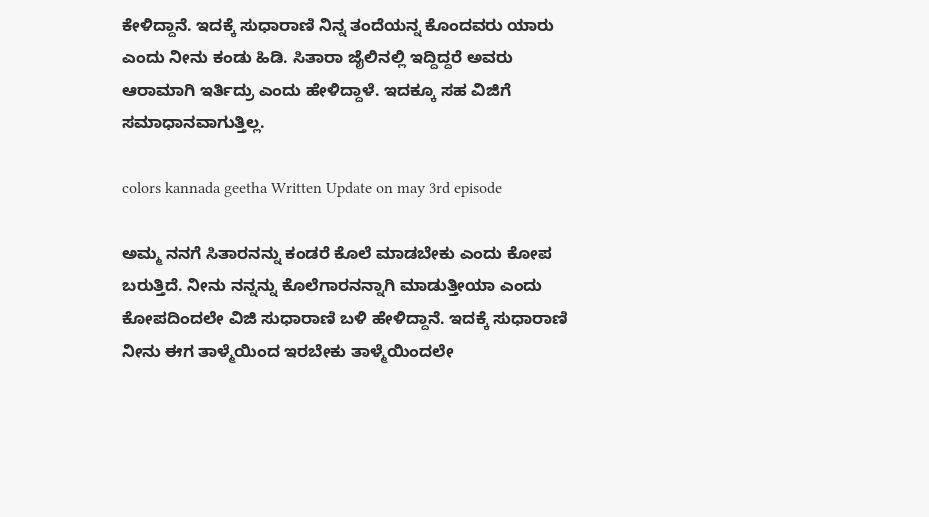ಕೇಳಿದ್ದಾನೆ. ಇದಕ್ಕೆ ಸುಧಾರಾಣಿ ನಿನ್ನ ತಂದೆಯನ್ನ ಕೊಂದವರು ಯಾರು ಎಂದು ನೀನು ಕಂಡು ಹಿಡಿ. ಸಿತಾರಾ ಜೈಲಿನಲ್ಲಿ ಇದ್ದಿದ್ದರೆ ಅವರು ಆರಾಮಾಗಿ ಇರ್ತಿದ್ರು ಎಂದು ಹೇಳಿದ್ದಾಳೆ. ಇದಕ್ಕೂ ಸಹ ವಿಜಿಗೆ ಸಮಾಧಾನವಾಗುತ್ತಿಲ್ಲ.

colors kannada geetha Written Update on may 3rd episode

ಅಮ್ಮ ನನಗೆ ಸಿತಾರನನ್ನು ಕಂಡರೆ ಕೊಲೆ ಮಾಡಬೇಕು ಎಂದು ಕೋಪ ಬರುತ್ತಿದೆ. ನೀನು ನನ್ನನ್ನು ಕೊಲೆಗಾರನನ್ನಾಗಿ ಮಾಡುತ್ತೀಯಾ ಎಂದು ಕೋಪದಿಂದಲೇ ವಿಜಿ ಸುಧಾರಾಣಿ ಬಳಿ ಹೇಳಿದ್ದಾನೆ. ಇದಕ್ಕೆ ಸುಧಾರಾಣಿ ನೀನು ಈಗ ತಾಳ್ಮೆಯಿಂದ ಇರಬೇಕು ತಾಳ್ಮೆಯಿಂದಲೇ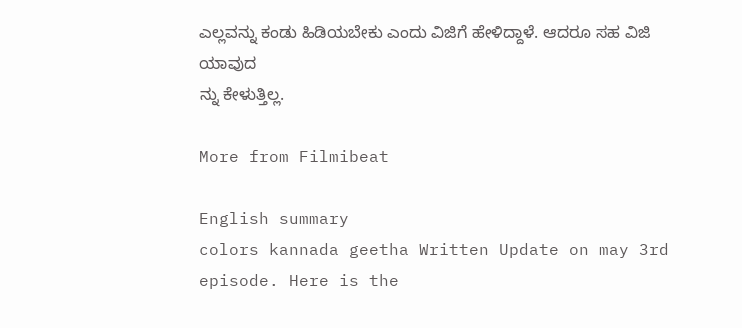ಎಲ್ಲವನ್ನು ಕಂಡು ಹಿಡಿಯಬೇಕು ಎಂದು ವಿಜಿಗೆ ಹೇಳಿದ್ದಾಳೆ. ಆದರೂ ಸಹ ವಿಜಿ ಯಾವುದ
ನ್ನು ಕೇಳುತ್ತಿಲ್ಲ.

More from Filmibeat

English summary
colors kannada geetha Written Update on may 3rd episode. Here is the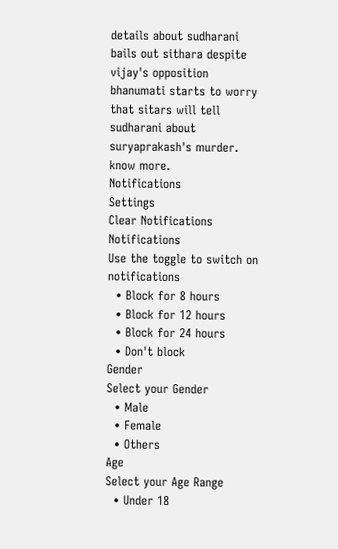details about sudharani bails out sithara despite vijay's opposition bhanumati starts to worry that sitars will tell sudharani about suryaprakash's murder. know more.
Notifications
Settings
Clear Notifications
Notifications
Use the toggle to switch on notifications
  • Block for 8 hours
  • Block for 12 hours
  • Block for 24 hours
  • Don't block
Gender
Select your Gender
  • Male
  • Female
  • Others
Age
Select your Age Range
  • Under 18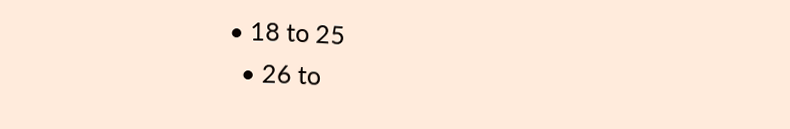• 18 to 25
  • 26 to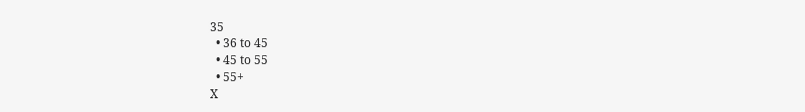35
  • 36 to 45
  • 45 to 55
  • 55+
X